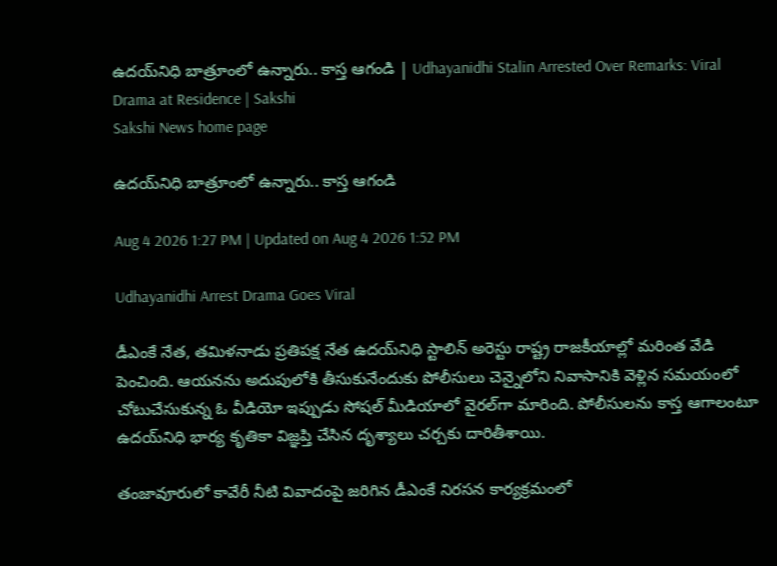ఉదయ్‌నిధి బాత్రూంలో ఉన్నారు.. కాస్త ఆగండి | Udhayanidhi Stalin Arrested Over Remarks: Viral Drama at Residence | Sakshi
Sakshi News home page

ఉదయ్‌నిధి బాత్రూంలో ఉన్నారు.. కాస్త ఆగండి

Aug 4 2026 1:27 PM | Updated on Aug 4 2026 1:52 PM

Udhayanidhi Arrest Drama Goes Viral

డీఎంకే నేత, తమిళనాడు ప్రతిపక్ష నేత ఉదయ్‌నిధి స్టాలిన్‌ అరెస్టు రాష్ట్ర రాజకీయాల్లో మరింత వేడి పెంచింది. ఆయనను అదుపులోకి తీసుకునేందుకు పోలీసులు చెన్నైలోని నివాసానికి వెళ్లిన సమయంలో చోటుచేసుకున్న ఓ వీడియో ఇప్పుడు సోషల్‌ మీడియాలో వైరల్‌గా మారింది. పోలీసులను కాస్త ఆగాలంటూ ఉదయ్‌నిధి భార్య కృతికా విజ్ఞప్తి చేసిన దృశ్యాలు చర్చకు దారితీశాయి.

తంజావూరులో కావేరీ నీటి వివాదంపై జరిగిన డీఎంకే నిరసన కార్యక్రమంలో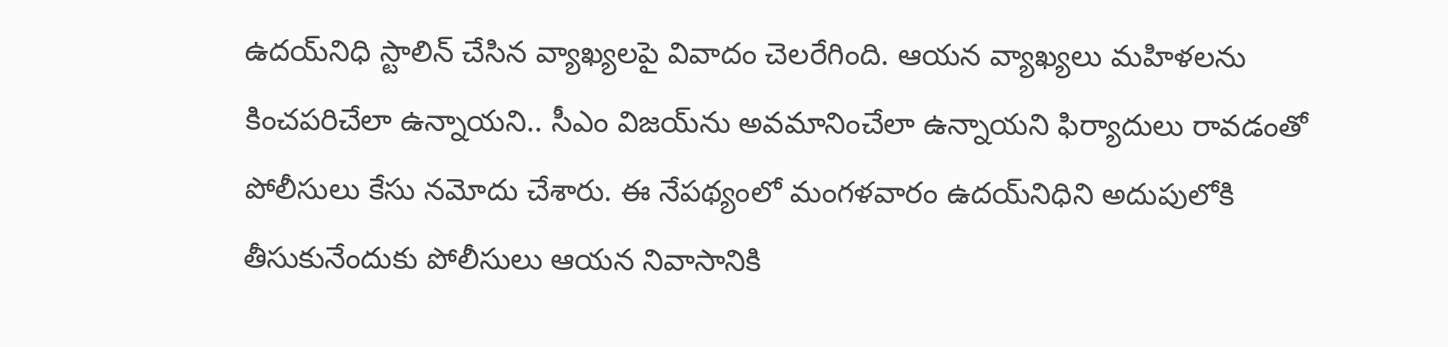ఉదయ్‌నిధి స్టాలిన్‌ చేసిన వ్యాఖ్యలపై వివాదం చెలరేగింది. ఆయన వ్యాఖ్యలు మహిళలను కించపరిచేలా ఉన్నాయని.. సీఎం విజయ్‌ను అవమానించేలా ఉన్నాయని ఫిర్యాదులు రావడంతో పోలీసులు కేసు నమోదు చేశారు. ఈ నేపథ్యంలో మంగళవారం ఉదయ్‌నిధిని అదుపులోకి తీసుకునేందుకు పోలీసులు ఆయన నివాసానికి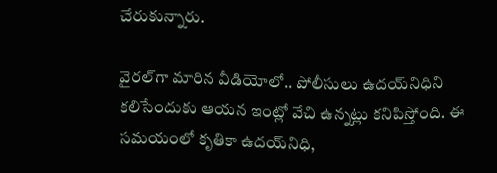చేరుకున్నారు.

వైరల్‌గా మారిన వీడియోలో.. పోలీసులు ఉదయ్‌నిధిని కలిసేందుకు ఆయన ఇంట్లో వేచి ఉన్నట్లు కనిపిస్తోంది. ఈ సమయంలో కృతికా ఉదయ్‌నిధి,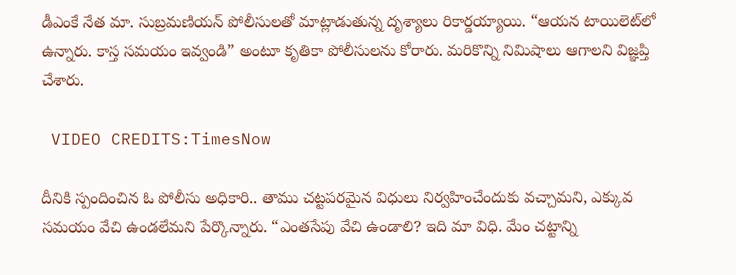డీఎంకే నేత మా. సుబ్రమణియన్‌ పోలీసులతో మాట్లాడుతున్న దృశ్యాలు రికార్డయ్యాయి. “ఆయన టాయిలెట్‌లో ఉన్నారు. కాస్త సమయం ఇవ్వండి” అంటూ కృతికా పోలీసులను కోరారు. మరికొన్ని నిమిషాలు ఆగాలని విజ్ఞప్తి చేశారు.

 VIDEO CREDITS:TimesNow

దీనికి స్పందించిన ఓ పోలీసు అధికారి.. తాము చట్టపరమైన విధులు నిర్వహించేందుకు వచ్చామని, ఎక్కువ సమయం వేచి ఉండలేమని పేర్కొన్నారు. “ఎంతసేపు వేచి ఉండాలి? ఇది మా విధి. మేం చట్టాన్ని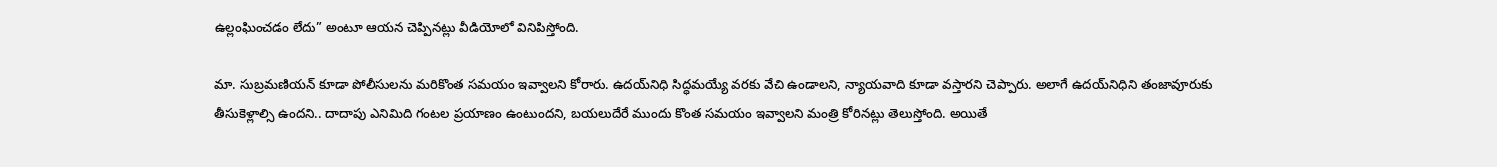ఉల్లంఘించడం లేదు” అంటూ ఆయన చెప్పినట్లు వీడియోలో వినిపిస్తోంది.

మా. సుబ్రమణియన్‌ కూడా పోలీసులను మరికొంత సమయం ఇవ్వాలని కోరారు. ఉదయ్‌నిధి సిద్ధమయ్యే వరకు వేచి ఉండాలని, న్యాయవాది కూడా వస్తారని చెప్పారు. అలాగే ఉదయ్‌నిధిని తంజావూరుకు తీసుకెళ్లాల్సి ఉందని.. దాదాపు ఎనిమిది గంటల ప్రయాణం ఉంటుందని, బయలుదేరే ముందు కొంత సమయం ఇవ్వాలని మంత్రి కోరినట్లు తెలుస్తోంది. అయితే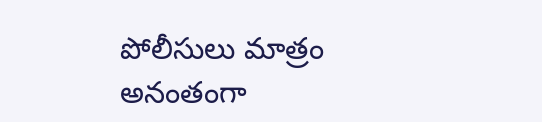పోలీసులు మాత్రం అనంతంగా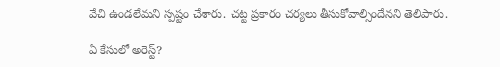వేచి ఉండలేమని స్పష్టం చేశారు. చట్ట ప్రకారం చర్యలు తీసుకోవాల్సిందేనని తెలిపారు.

ఏ కేసులో అరెస్ట్‌?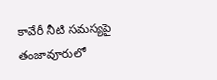కావేరీ నీటి సమస్యపై తంజావూరులో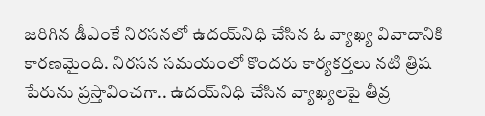జరిగిన డీఎంకే నిరసనలో ఉదయ్‌నిధి చేసిన ఓ వ్యాఖ్య వివాదానికి కారణమైంది. నిరసన సమయంలో కొందరు కార్యకర్తలు నటి త్రిష పేరును ప్రస్తావించగా.. ఉదయ్‌నిధి చేసిన వ్యాఖ్యలపై తీవ్ర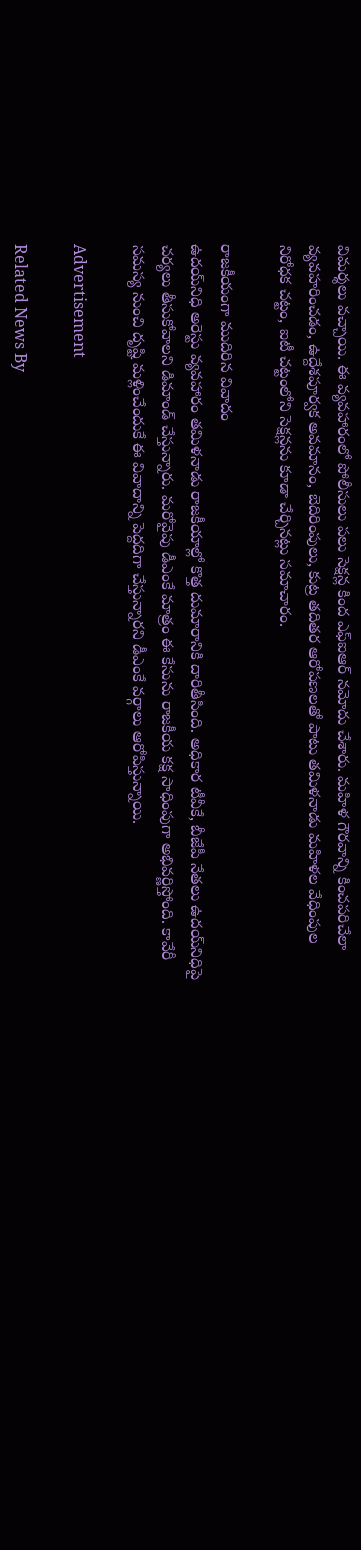విమర్శలు వచ్చాయి. ఈ వ్యవహారంలో పోలీసులు పలు సెక్షన్ల కింద ఎఫ్‌ఐఆర్‌ నమోదు చేశారు. మహిళ గౌరవాన్ని కించపరిచేలా వ్యవహరించడం, ఉద్దేశపూర్వక అవమానం, బెదిరింపులు, కుట్ర తదితర ఆరోపణలతో పాటు తమిళనాడు మహిళల వేధింపుల నిరోధక చట్టం, ఐటీ చట్టంలోని సెక్షన్లను కూడా చేర్చినట్లు సమాచారం.

రాజకీయంగా ముదిరిన వివాదం
ఉదయ్‌నిధి అరెస్టు వ్యవహారం తమిళనాడు రాజకీయాల్లో కొత్త దుమారానికి దారితీసింది. అధికార టీవీకే, బీజేపీ నేతలు ఉదయ్‌నిధిపై చర్యలు తీసుకోవాలని డిమాండ్‌ చేస్తున్నారు. మరోవైపు డీఎంకే మాత్రం ఈ కేసును రాజకీయ కక్ష సాధింపుగా అభివర్ణిస్తోంది. కావేరీ సమస్య నుంచి దృష్టి మళ్లించేందుకే ఈ వివాదాన్ని పెద్దదిగా చేస్తున్నారని డీఎంకే వర్గాలు ఆరోపిస్తున్నాయి.

Advertisement

Related News By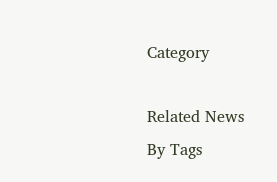Category

Related News By Tags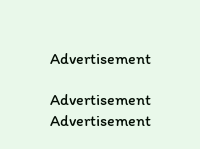Advertisement

Advertisement
Advertisement